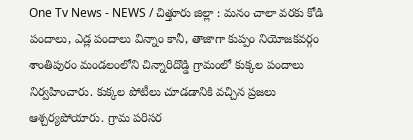One Tv News - NEWS / చిత్తూరు జిల్లా : మనం చాలా వరకు కోడి పందాలు, ఎడ్ల పందాలు విన్నాం కానీ, తాజాగా కుప్పం నియోజకవర్గం శాంతిపురం మండలంలోని చిన్నారిదొడ్డి గ్రామంలో కుక్కల పందాలు నిర్వహించారు. కుక్కల పోటీలు చూడడానికి వచ్చిన ప్రజలు ఆశ్చర్యపోయారు. గ్రామ పరిసర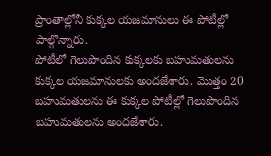ప్రాంతాల్లోనీ కుక్కల యజమానులు ఈ పోటీల్లో పాల్గొన్నారు.
పోటీలో గెలుపొందిన కుక్కలకు బహుమతులను కుక్కల యజమానులకు అందజేశారు. మొత్తం 20 బహుమతులను ఈ కుక్కల పోటీల్లో గెలుపొందిన బహుమతులను అందజేశారు.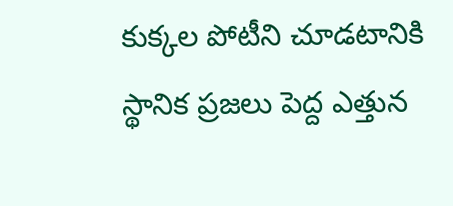కుక్కల పోటీని చూడటానికి స్థానిక ప్రజలు పెద్ద ఎత్తున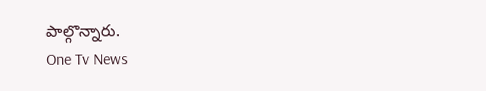పాల్గొన్నారు.
One Tv News